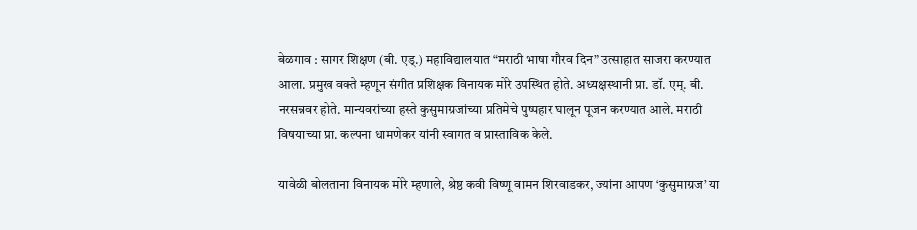बेळगाव : सागर शिक्षण (बी. एड्.) महाविद्यालयात “मराठी भाषा गौरव दिन” उत्साहात साजरा करण्यात आला. प्रमुख वक्ते म्हणून संगीत प्रशिक्षक विनायक मोरे उपस्थित होते. अध्यक्षस्थानी प्रा. डॉ. एम्. बी. नरसन्नवर होते. मान्यवरांच्या हस्ते कुसुमाग्रजांच्या प्रतिमेचे पुष्पहार घालून पूजन करण्यात आले. मराठी विषयाच्या प्रा. कल्पना धामणेकर यांनी स्वागत व प्रास्ताविक केले.

यावेळी बोलताना विनायक मोरे म्हणाले, श्रेष्ठ कवी विष्णू वामन शिरवाडकर, ज्यांना आपण ‘कुसुमाग्रज’ या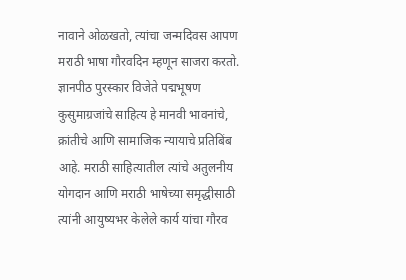नावाने ओळखतो, त्यांचा जन्मदिवस आपण मराठी भाषा गौरवदिन म्हणून साजरा करतो. ज्ञानपीठ पुरस्कार विजेते पद्मभूषण कुसुमाग्रजांचे साहित्य हे मानवी भावनांचे, क्रांतीचे आणि सामाजिक न्यायाचे प्रतिबिंब आहे. मराठी साहित्यातील त्यांचे अतुलनीय योगदान आणि मराठी भाषेच्या समृद्धीसाठी त्यांनी आयुष्यभर केलेले कार्य यांचा गौरव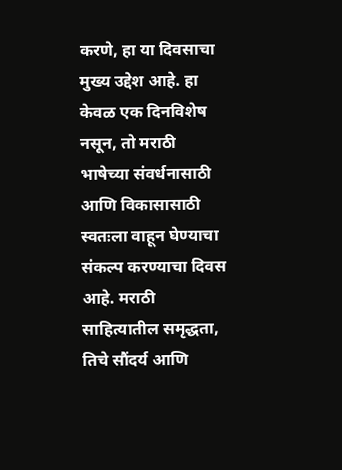करणे, हा या दिवसाचा मुख्य उद्देश आहे. हा केवळ एक दिनविशेष नसून, तो मराठी भाषेच्या संवर्धनासाठी आणि विकासासाठी स्वतःला वाहून घेण्याचा संकल्प करण्याचा दिवस आहे. मराठी साहित्यातील समृद्धता, तिचे सौंदर्य आणि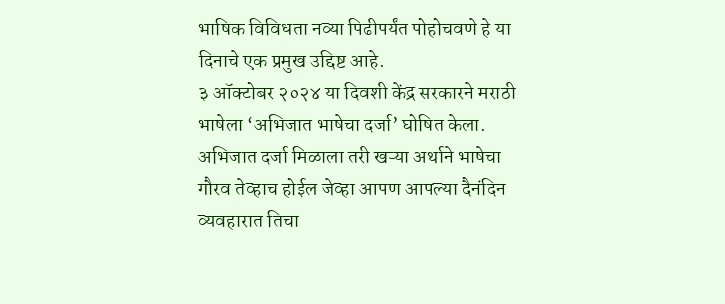भाषिक विविधता नव्या पिढीपर्यंत पोहोचवणे हे या दिनाचे एक प्रमुख उद्दिष्ट आहे.
३ ऑक्टोबर २०२४ या दिवशी केंद्र सरकारने मराठी भाषेला ‘अभिजात भाषेचा दर्जा’ घोषित केला. अभिजात दर्जा मिळाला तरी खऱ्या अर्थाने भाषेचा गौरव तेव्हाच होईल जेव्हा आपण आपल्या दैनंदिन व्यवहारात तिचा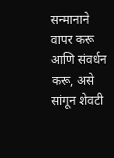सन्मानाने वापर करू आणि संवर्धन करू, असे सांगून शेवटी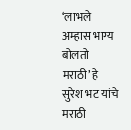‘लाभले अम्हास भाग्य बोलतो मराठी’ हे सुरेश भट यांचे मराठी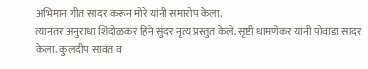अभिमान गीत सादर करून मोरे यांनी समारोप केला.
त्यानंतर अनुराधा शिंदोळकर हिने सुंदर नृत्य प्रस्तुत केले. सृष्टी धामणेकर यांनी पोवाडा सादर केला. कुलदीप सावंत व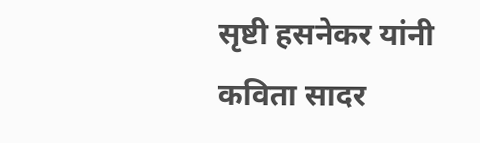सृष्टी हसनेकर यांनी कविता सादर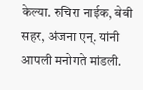केल्या. रुचिरा नाईक, बेबी सहर, अंजना एन्. यांनी आपली मनोगते मांडली.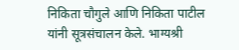निकिता चौगुले आणि निकिता पाटील यांनी सूत्रसंचालन केले. भाग्यश्री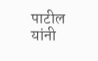पाटील यांनी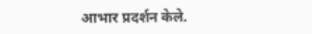आभार प्रदर्शन केले.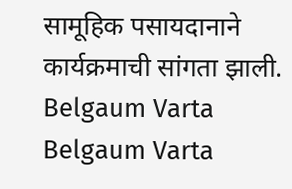सामूहिक पसायदानाने कार्यक्रमाची सांगता झाली.
Belgaum Varta Belgaum Varta